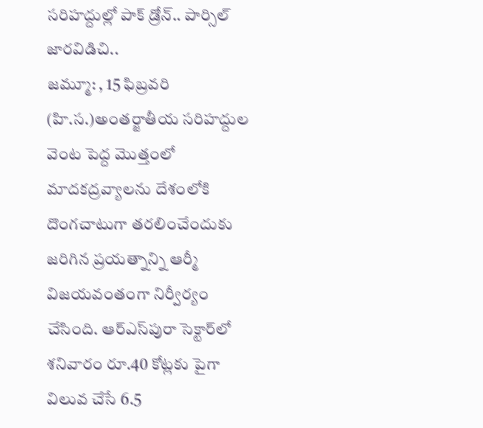సరిహద్దుల్లో పాక్‌ డ్రోన్‌.. పార్సిల్‌ జారవిడిచి..
జమ్మూ: , 15 ఫిబ్రవరి (హి.స.)అంతర్జాతీయ సరిహద్దుల వెంట పెద్ద మొత్తంలో మాదకద్రవ్యాలను దేశంలోకి దొంగచాటుగా తరలించేందుకు జరిగిన ప్రయత్నాన్ని ఆర్మీ విజయవంతంగా నిర్వీర్యం చేసింది. ఆర్‌ఎస్‌పురా సెక్టార్‌లో శనివారం రూ.40 కోట్లకు పైగా విలువ చేసే 6.5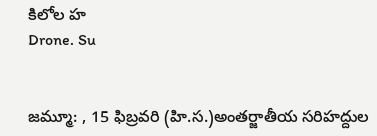కిలోల హ
Drone. Su


జమ్మూ: , 15 ఫిబ్రవరి (హి.స.)అంతర్జాతీయ సరిహద్దుల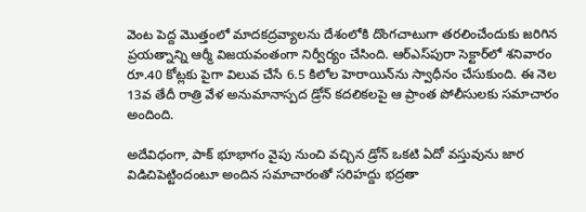వెంట పెద్ద మొత్తంలో మాదకద్రవ్యాలను దేశంలోకి దొంగచాటుగా తరలించేందుకు జరిగిన ప్రయత్నాన్ని ఆర్మీ విజయవంతంగా నిర్వీర్యం చేసింది. ఆర్‌ఎస్‌పురా సెక్టార్‌లో శనివారం రూ.40 కోట్లకు పైగా విలువ చేసే 6.5 కిలోల హెరాయిన్‌ను స్వాధీనం చేసుకుంది. ఈ నెల 13వ తేదీ రాత్రి వేళ అనుమానాస్పద డ్రోన్‌ కదలికలపై ఆ ప్రాంత పోలీసులకు సమాచారం అందింది.

అదేవిధంగా, పాక్‌ భూభాగం వైపు నుంచి వచ్చిన డ్రోన్‌ ఒకటి ఏదో వస్తువును జార విడిచిపెట్టిందంటూ అందిన సమాచారంతో సరిహద్దు భద్రతా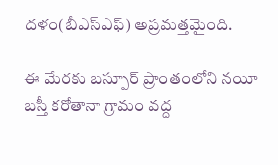దళం(బీఎస్‌ఎఫ్‌) అప్రమత్తమైంది.

ఈ మేరకు బస్పూర్‌ ప్రాంతంలోని నయీ బస్తీ కరోతానా గ్రామం వద్ద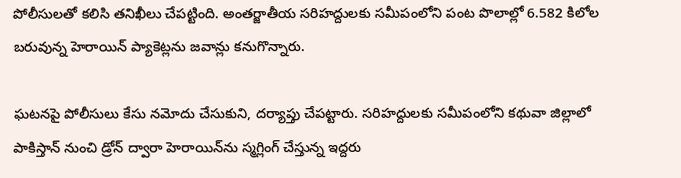పోలీసులతో కలిసి తనిఖీలు చేపట్టింది. అంతర్జాతీయ సరిహద్దులకు సమీపంలోని పంట పొలాల్లో 6.582 కిలోల బరువున్న హెరాయిన్‌ ప్యాకెట్లను జవాన్లు కనుగొన్నారు.

ఘటనపై పోలీసులు కేసు నమోదు చేసుకుని, దర్యాప్తు చేపట్టారు. సరిహద్దులకు సమీపంలోని కథువా జిల్లాలో పాకిస్తాన్‌ నుంచి డ్రోన్‌ ద్వారా హెరాయిన్‌ను స్మగ్లింగ్‌ చేస్తున్న ఇద్దరు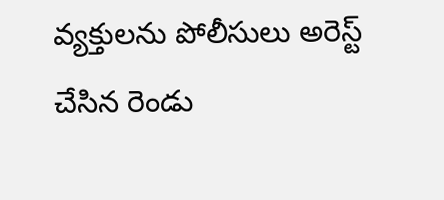వ్యక్తులను పోలీసులు అరెస్ట్‌ చేసిన రెండు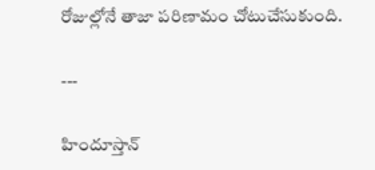రోజుల్లోనే తాజా పరిణామం చోటుచేసుకుంది.

---

హిందూస్తాన్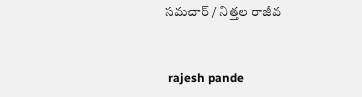సమచార్ / నిత్తల రాజీవ


 rajesh pande